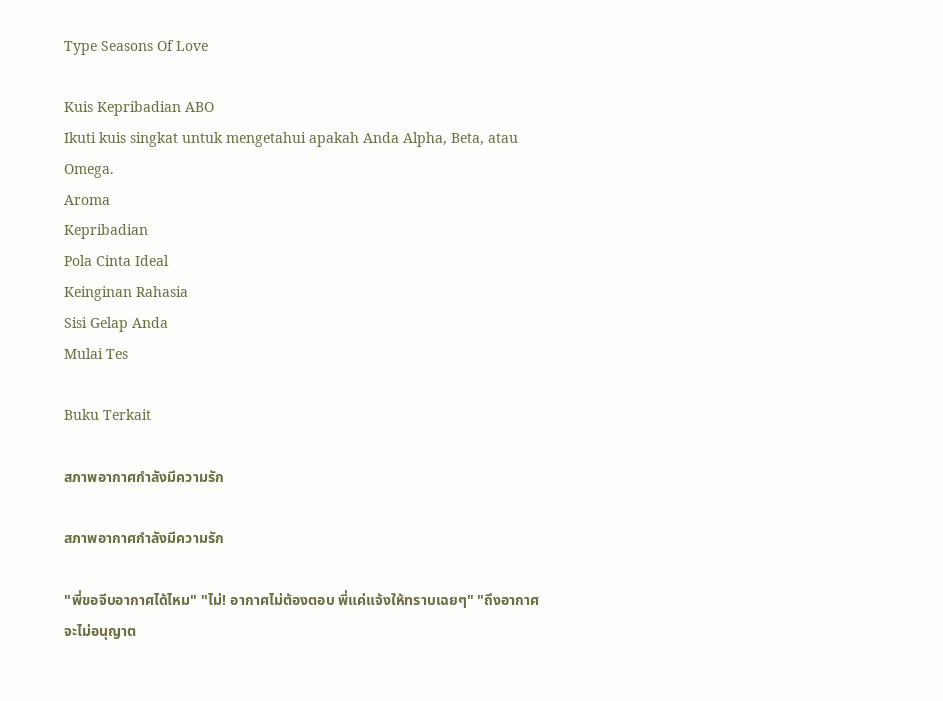Type Seasons Of Love

Kuis Kepribadian ABO
Ikuti kuis singkat untuk mengetahui apakah Anda Alpha, Beta, atau Omega.
Aroma
Kepribadian
Pola Cinta Ideal
Keinginan Rahasia
Sisi Gelap Anda
Mulai Tes

Buku Terkait

สภาพอากาศกำลังมีความรัก

สภาพอากาศกำลังมีความรัก

"พี่ขอจีบอากาศได้ไหม" "ไม่! อากาศไม่ต้องตอบ พี่แค่แจ้งให้ทราบเฉยๆ" "ถึงอากาศจะไม่อนุญาต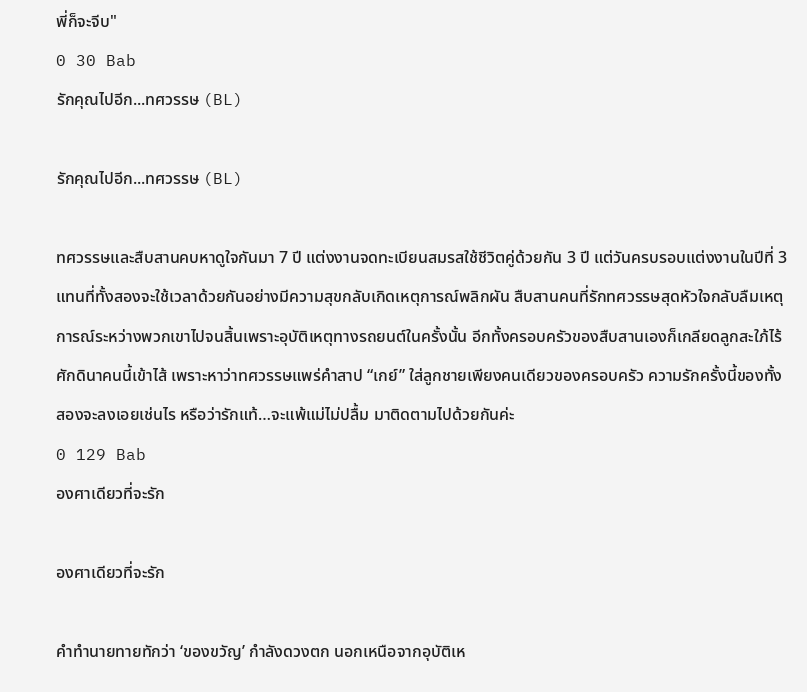พี่ก็จะจีบ"
0 30 Bab
รักคุณไปอีก...ทศวรรษ (BL)

รักคุณไปอีก...ทศวรรษ (BL)

ทศวรรษและสืบสานคบหาดูใจกันมา 7 ปี แต่งงานจดทะเบียนสมรสใช้ชีวิตคู่ด้วยกัน 3 ปี แต่วันครบรอบแต่งงานในปีที่ 3 แทนที่ทั้งสองจะใช้เวลาด้วยกันอย่างมีความสุขกลับเกิดเหตุการณ์พลิกผัน สืบสานคนที่รักทศวรรษสุดหัวใจกลับลืมเหตุการณ์ระหว่างพวกเขาไปจนสิ้นเพราะอุบัติเหตุทางรถยนต์ในครั้งนั้น อีกทั้งครอบครัวของสืบสานเองก็เกลียดลูกสะใภ้ไร้ศักดินาคนนี้เข้าไส้ เพราะหาว่าทศวรรษแพร่คำสาป “เกย์” ใส่ลูกชายเพียงคนเดียวของครอบครัว ความรักครั้งนี้ของทั้งสองจะลงเอยเช่นไร หรือว่ารักแท้…จะแพ้แม่ไม่ปลื้ม มาติดตามไปด้วยกันค่ะ
0 129 Bab
องศาเดียวที่จะรัก

องศาเดียวที่จะรัก

คำทำนายทายทักว่า ‘ของขวัญ’ กำลังดวงตก นอกเหนือจากอุบัติเห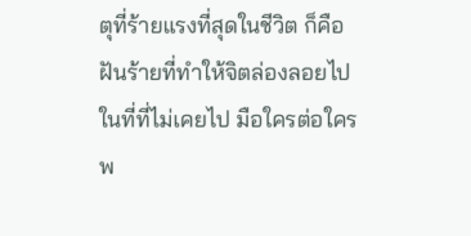ตุที่ร้ายแรงที่สุดในชีวิต ก็คือฝันร้ายที่ทำให้จิตล่องลอยไปในที่ที่ไม่เคยไป มือใครต่อใครพ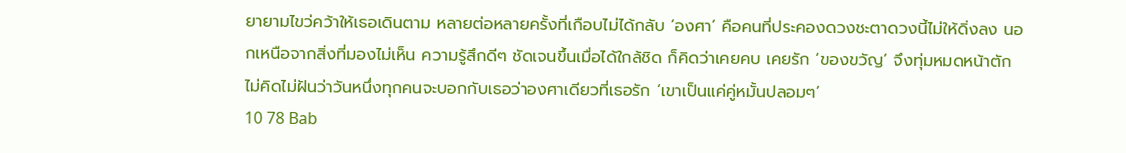ยายามไขว่คว้าให้เธอเดินตาม หลายต่อหลายครั้งที่เกือบไม่ได้กลับ ‘องศา’ คือคนที่ประคองดวงชะตาดวงนี้ไม่ให้ดิ่งลง นอกเหนือจากสิ่งที่มองไม่เห็น ความรู้สึกดีๆ ชัดเจนขึ้นเมื่อได้ใกล้ชิด ก็คิดว่าเคยคบ เคยรัก ‘ของขวัญ’ จึงทุ่มหมดหน้าตัก ไม่คิดไม่ฝันว่าวันหนึ่งทุกคนจะบอกกับเธอว่าองศาเดียวที่เธอรัก ‘เขาเป็นแค่คู่หมั้นปลอมๆ’
10 78 Bab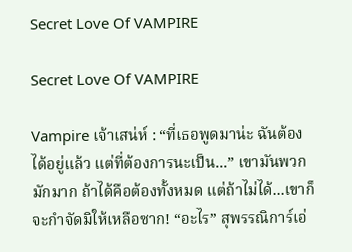Secret Love Of VAMPIRE

Secret Love Of VAMPIRE

Vampire เจ้าเสน่ห์ : “ที่เธอพูดมาน่ะ ฉันต้องได้อยู่แล้ว แต่ที่ต้องการนะเป็น...” เขามันพวกมักมาก ถ้าได้คือต้องทั้งหมด แต่ถ้าไม่ได้...เขาก็จะกำจัดมิให้เหลือซาก! “อะไร” สุพรรณิการ์เอ่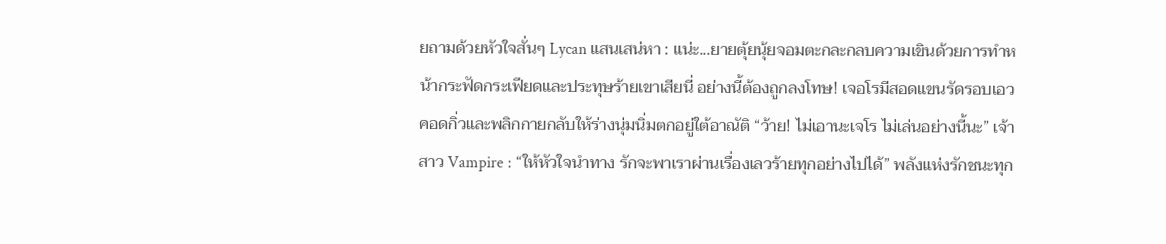ยถามด้วยหัวใจสั่นๆ Lycan แสนเสน่หา : แน่ะ...ยายตุ้ยนุ้ยจอมตะกละกลบความเขินด้วยการทำหน้ากระฟัดกระเฟียดและประทุษร้ายเขาเสียนี่ อย่างนี้ต้องถูกลงโทษ! เจอโรมีสอดแขนรัดรอบเอวคอดกิ่วและพลิกกายกลับให้ร่างนุ่มนิ่มตกอยู่ใต้อาณัติ “ว้าย! ไม่เอานะเจโร ไม่เล่นอย่างนี้นะ” เจ้าสาว Vampire : “ให้หัวใจนำทาง รักจะพาเราผ่านเรื่องเลวร้ายทุกอย่างไปได้” พลังแห่งรักชนะทุก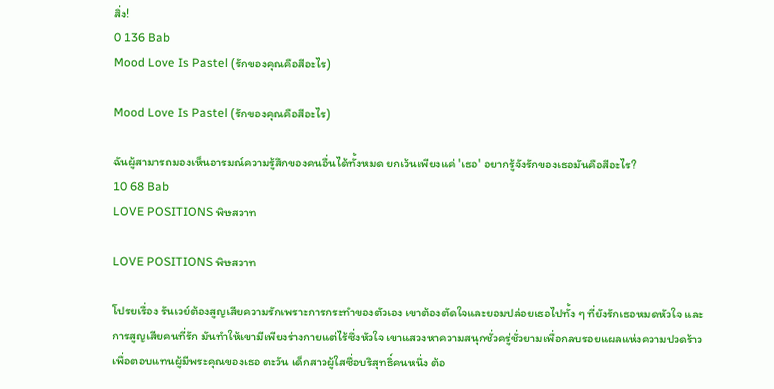สิ่ง!
0 136 Bab
Mood Love Is Pastel (รักของคุณคือสีอะไร)

Mood Love Is Pastel (รักของคุณคือสีอะไร)

ฉันผู้สามารถมองเห็นอารมณ์ความรู้สึกของคนอื่นได้ทั้งหมด ยกเว้นเพียงแค่ 'เธอ' อยากรู้จังรักของเธอมันคือสีอะไร?
10 68 Bab
LOVE POSITIONS พิษสวาท

LOVE POSITIONS พิษสวาท

โปรยเรื่อง รันเวย์ต้องสูญเสียความรักเพราะการกระทำของตัวเอง เขาต้องตัดใจและยอมปล่อยเธอไปทั้ง ๆ ที่ยังรักเธอหมดหัวใจ และการสูญเสียคนที่รัก มันทำให้เขามีเพียงร่างกายแต่ไร้ซึ่งหัวใจ เขาแสวงหาความสนุกชั่วครู่ชั่วยามเพื่อกลบรอยแผลแห่งความปวดร้าว เพื่อตอบแทนผู้มีพระคุณของเธอ ตะวัน เด็กสาวผู้ใสซื่อบริสุทธิ์คนหนึ่ง ต้อ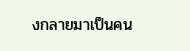งกลายมาเป็นคน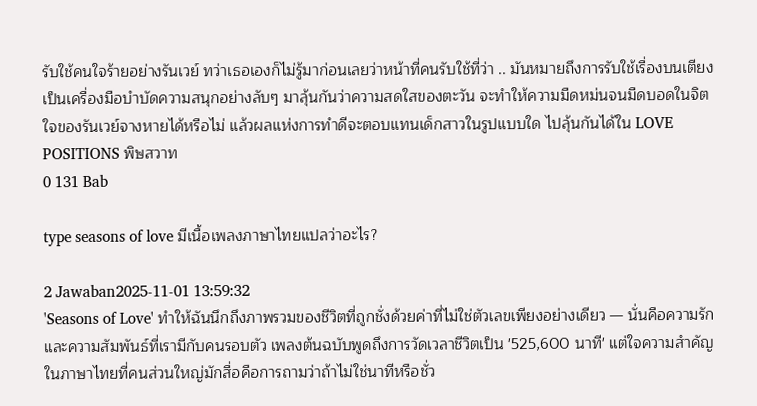รับใช้คนใจร้ายอย่างรันเวย์ ทว่าเธอเองก็ไม่รู้มาก่อนเลยว่าหน้าที่คนรับใช้ที่ว่า .. มันหมายถึงการรับใช้เรื่องบนเตียง เป็นเครื่องมือบำบัดความสนุกอย่างลับๆ มาลุ้นกันว่าความสดใสของตะวัน จะทำให้ความมืดหม่นจนมืดบอดในจิตใจของรันเวย์จางหายได้หรือไม่ แล้วผลแห่งการทำดีจะตอบแทนเด็กสาวในรูปแบบใด ไปลุ้นกันได้ใน LOVE POSITIONS พิษสวาท
0 131 Bab

type seasons of love มีเนื้อเพลงภาษาไทยแปลว่าอะไร?

2 Jawaban2025-11-01 13:59:32
'Seasons of Love' ทำให้ฉันนึกถึงภาพรวมของชีวิตที่ถูกชั่งด้วยค่าที่ไม่ใช่ตัวเลขเพียงอย่างเดียว — นั่นคือความรักและความสัมพันธ์ที่เรามีกับคนรอบตัว เพลงต้นฉบับพูดถึงการวัดเวลาชีวิตเป็น '525,600 นาที' แต่ใจความสำคัญในภาษาไทยที่คนส่วนใหญ่มักสื่อคือการถามว่าถ้าไม่ใช่นาทีหรือชั่ว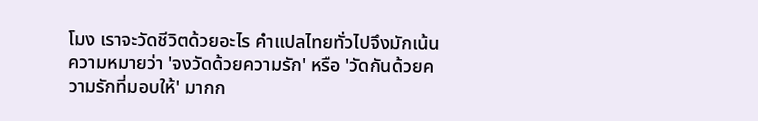โมง เราจะวัดชีวิตด้วยอะไร คำแปลไทยทั่วไปจึงมักเน้นความหมายว่า 'จงวัดด้วยความรัก' หรือ 'วัดกันด้วยความรักที่มอบให้' มากก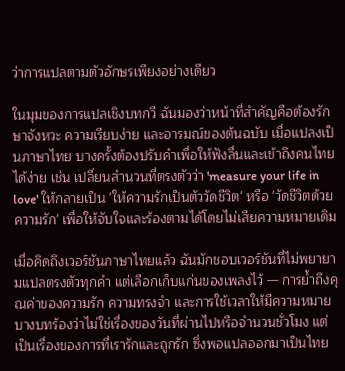ว่าการแปลตามตัวอักษรเพียงอย่างเดียว

ในมุมของการแปลเชิงบทกวี ฉันมองว่าหน้าที่สำคัญคือต้องรักษาจังหวะ ความเรียบง่าย และอารมณ์ของต้นฉบับ เมื่อแปลงเป็นภาษาไทย บางครั้งต้องปรับคำเพื่อให้ฟังลื่นและเข้าถึงคนไทยได้ง่าย เช่น เปลี่ยนสำนวนที่ตรงตัวว่า 'measure your life in love' ให้กลายเป็น 'ให้ความรักเป็นตัววัดชีวิต' หรือ 'วัดชีวิตด้วยความรัก' เพื่อให้จับใจและร้องตามได้โดยไม่เสียความหมายเดิม

เมื่อคิดถึงเวอร์ชันภาษาไทยแล้ว ฉันมักชอบเวอร์ชันที่ไม่พยายามแปลตรงตัวทุกคำ แต่เลือกเก็บแก่นของเพลงไว้ — การย้ำถึงคุณค่าของความรัก ความทรงจำ และการใช้เวลาให้มีความหมาย บางบทร้องว่าไม่ใช่เรื่องของวันที่ผ่านไปหรือจำนวนชั่วโมง แต่เป็นเรื่องของการที่เรารักและถูกรัก ซึ่งพอแปลออกมาเป็นไทย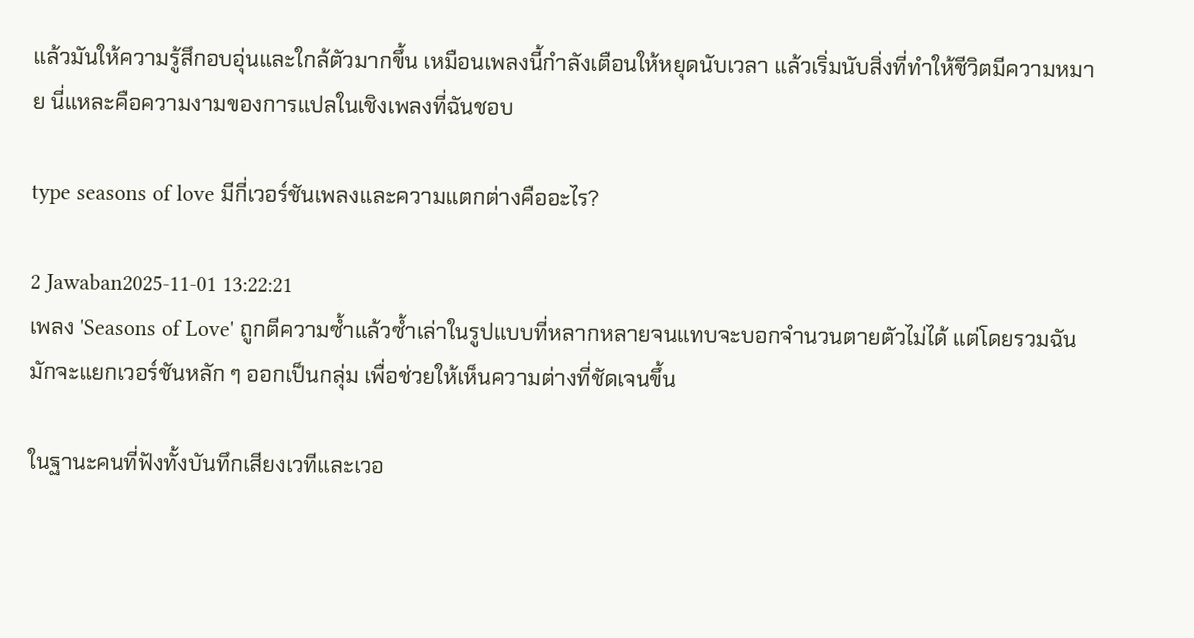แล้วมันให้ความรู้สึกอบอุ่นและใกล้ตัวมากขึ้น เหมือนเพลงนี้กำลังเตือนให้หยุดนับเวลา แล้วเริ่มนับสิ่งที่ทำให้ชีวิตมีความหมาย นี่แหละคือความงามของการแปลในเชิงเพลงที่ฉันชอบ

type seasons of love มีกี่เวอร์ชันเพลงและความแตกต่างคืออะไร?

2 Jawaban2025-11-01 13:22:21
เพลง 'Seasons of Love' ถูกตีความซ้ำแล้วซ้ำเล่าในรูปแบบที่หลากหลายจนแทบจะบอกจำนวนตายตัวไม่ได้ แต่โดยรวมฉันมักจะแยกเวอร์ชันหลัก ๆ ออกเป็นกลุ่ม เพื่อช่วยให้เห็นความต่างที่ชัดเจนขึ้น

ในฐานะคนที่ฟังทั้งบันทึกเสียงเวทีและเวอ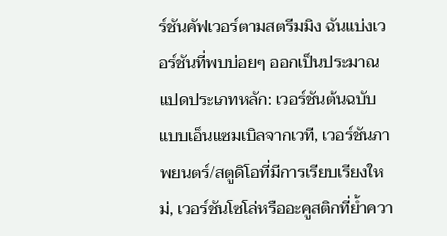ร์ชันคัฟเวอร์ตามสตรีมมิง ฉันแบ่งเวอร์ชันที่พบบ่อยๆ ออกเป็นประมาณแปดประเภทหลัก: เวอร์ชันต้นฉบับแบบเอ็นแซมเบิลจากเวที, เวอร์ชันภาพยนตร์/สตูดิโอที่มีการเรียบเรียงใหม่, เวอร์ชันโซโล่หรืออะคูสติกที่ย้ำควา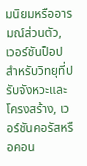มนิยมหรืออารมณ์ส่วนตัว, เวอร์ชันป็อปสำหรับวิทยุที่ปรับจังหวะและโครงสร้าง, เวอร์ชันคอรัสหรือคอน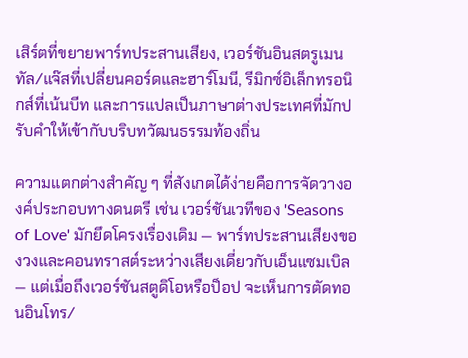เสิร์ตที่ขยายพาร์ทประสานเสียง, เวอร์ชันอินสตรูเมนทัล/แจ๊สที่เปลี่ยนคอร์ดและฮาร์โมนี, รีมิกซ์อิเล็กทรอนิกส์ที่เน้นบีท และการแปลเป็นภาษาต่างประเทศที่มักปรับคำให้เข้ากับบริบทวัฒนธรรมท้องถิ่น

ความแตกต่างสำคัญ ๆ ที่สังเกตได้ง่ายคือการจัดวางองค์ประกอบทางดนตรี เช่น เวอร์ชันเวทีของ 'Seasons of Love' มักยึดโครงเรื่องเดิม — พาร์ทประสานเสียงของวงและคอนทราสต์ระหว่างเสียงเดี่ยวกับเอ็นแซมเบิล — แต่เมื่อถึงเวอร์ชันสตูดิโอหรือป็อป จะเห็นการตัดทอนอินโทร/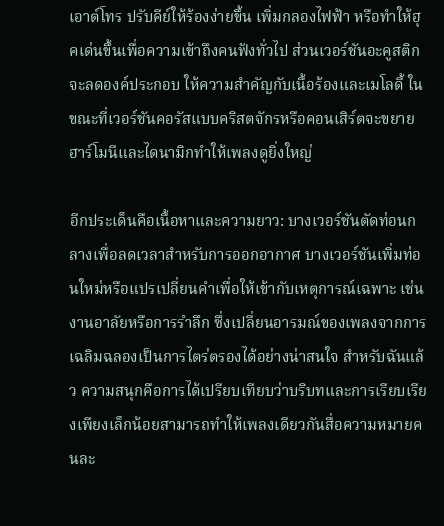เอาต์โทร ปรับคีย์ให้ร้องง่ายขึ้น เพิ่มกลองไฟฟ้า หรือทำให้ฮุคเด่นขึ้นเพื่อความเข้าถึงคนฟังทั่วไป ส่วนเวอร์ชันอะคูสติกจะลดองค์ประกอบ ให้ความสำคัญกับเนื้อร้องและเมโลดี้ ในขณะที่เวอร์ชันคอรัสแบบคริสตจักรหรือคอนเสิร์ตจะขยายฮาร์โมนีและไดนามิกทำให้เพลงดูยิ่งใหญ่

อีกประเด็นคือเนื้อหาและความยาว: บางเวอร์ชันตัดท่อนกลางเพื่อลดเวลาสำหรับการออกอากาศ บางเวอร์ชันเพิ่มท่อนใหม่หรือแปรเปลี่ยนคำเพื่อให้เข้ากับเหตุการณ์เฉพาะ เช่น งานอาลัยหรือการรำลึก ซึ่งเปลี่ยนอารมณ์ของเพลงจากการเฉลิมฉลองเป็นการไตร่ตรองได้อย่างน่าสนใจ สำหรับฉันแล้ว ความสนุกคือการได้เปรียบเทียบว่าบริบทและการเรียบเรียงเพียงเล็กน้อยสามารถทำให้เพลงเดียวกันสื่อความหมายคนละ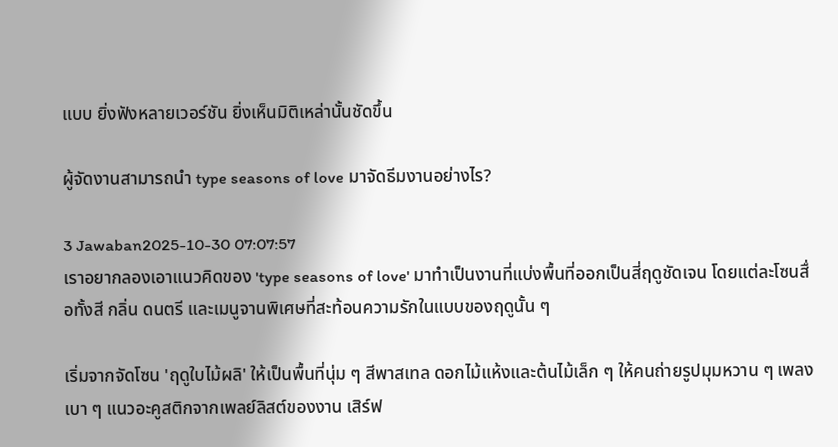แบบ ยิ่งฟังหลายเวอร์ชัน ยิ่งเห็นมิติเหล่านั้นชัดขึ้น

ผู้จัดงานสามารถนำ type seasons of love มาจัดธีมงานอย่างไร?

3 Jawaban2025-10-30 07:07:57
เราอยากลองเอาแนวคิดของ 'type seasons of love' มาทำเป็นงานที่แบ่งพื้นที่ออกเป็นสี่ฤดูชัดเจน โดยแต่ละโซนสื่อทั้งสี กลิ่น ดนตรี และเมนูจานพิเศษที่สะท้อนความรักในแบบของฤดูนั้น ๆ

เริ่มจากจัดโซน 'ฤดูใบไม้ผลิ' ให้เป็นพื้นที่นุ่ม ๆ สีพาสเทล ดอกไม้แห้งและต้นไม้เล็ก ๆ ให้คนถ่ายรูปมุมหวาน ๆ เพลงเบา ๆ แนวอะคูสติกจากเพลย์ลิสต์ของงาน เสิร์ฟ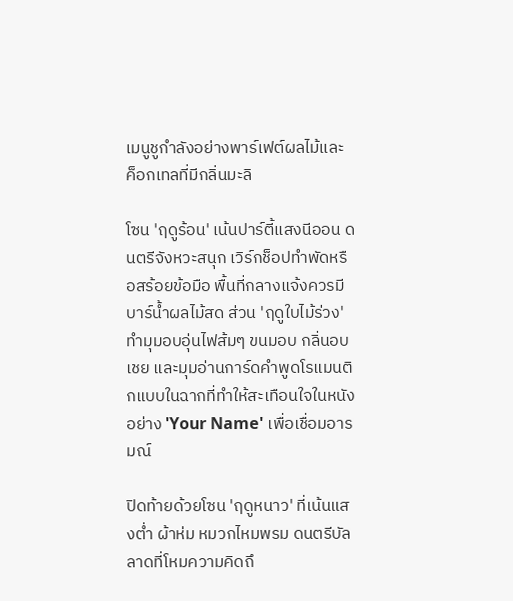เมนูชูกำลังอย่างพาร์เฟต์ผลไม้และค็อกเทลที่มีกลิ่นมะลิ

โซน 'ฤดูร้อน' เน้นปาร์ตี้แสงนีออน ดนตรีจังหวะสนุก เวิร์กช็อปทำพัดหรือสร้อยข้อมือ พื้นที่กลางแจ้งควรมีบาร์น้ำผลไม้สด ส่วน 'ฤดูใบไม้ร่วง' ทำมุมอบอุ่นไฟส้มๆ ขนมอบ กลิ่นอบเชย และมุมอ่านการ์ดคำพูดโรแมนติกแบบในฉากที่ทำให้สะเทือนใจในหนังอย่าง 'Your Name' เพื่อเชื่อมอารมณ์

ปิดท้ายด้วยโซน 'ฤดูหนาว' ที่เน้นแสงต่ำ ผ้าห่ม หมวกไหมพรม ดนตรีบัลลาดที่โหมความคิดถึ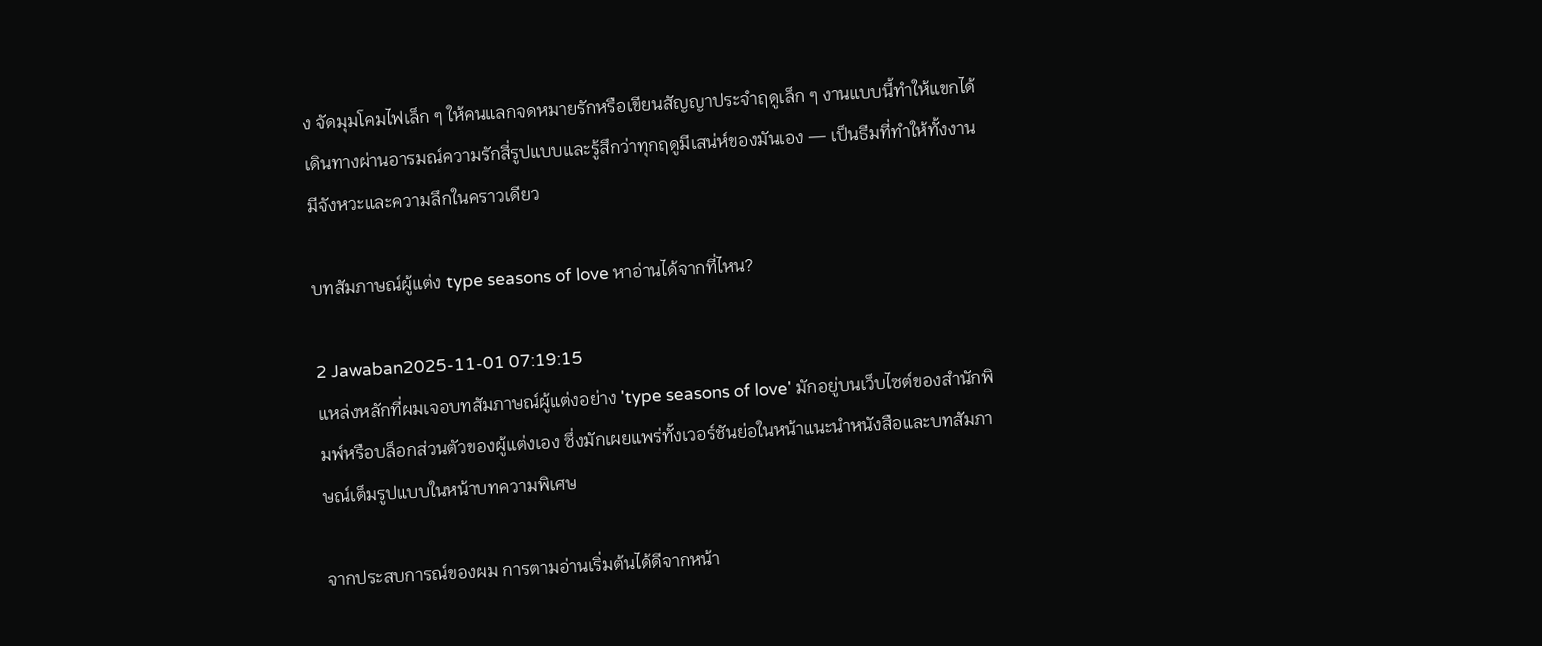ง จัดมุมโคมไฟเล็ก ๆ ให้คนแลกจดหมายรักหรือเขียนสัญญาประจำฤดูเล็ก ๆ งานแบบนี้ทำให้แขกได้เดินทางผ่านอารมณ์ความรักสี่รูปแบบและรู้สึกว่าทุกฤดูมีเสน่ห์ของมันเอง — เป็นธีมที่ทำให้ทั้งงานมีจังหวะและความลึกในคราวเดียว

บทสัมภาษณ์ผู้แต่ง type seasons of love หาอ่านได้จากที่ไหน?

2 Jawaban2025-11-01 07:19:15
แหล่งหลักที่ผมเจอบทสัมภาษณ์ผู้แต่งอย่าง 'type seasons of love' มักอยู่บนเว็บไซต์ของสำนักพิมพ์หรือบล็อกส่วนตัวของผู้แต่งเอง ซึ่งมักเผยแพร่ทั้งเวอร์ชันย่อในหน้าแนะนำหนังสือและบทสัมภาษณ์เต็มรูปแบบในหน้าบทความพิเศษ

จากประสบการณ์ของผม การตามอ่านเริ่มต้นได้ดีจากหน้า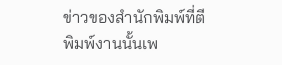ข่าวของสำนักพิมพ์ที่ตีพิมพ์งานนั้นเพ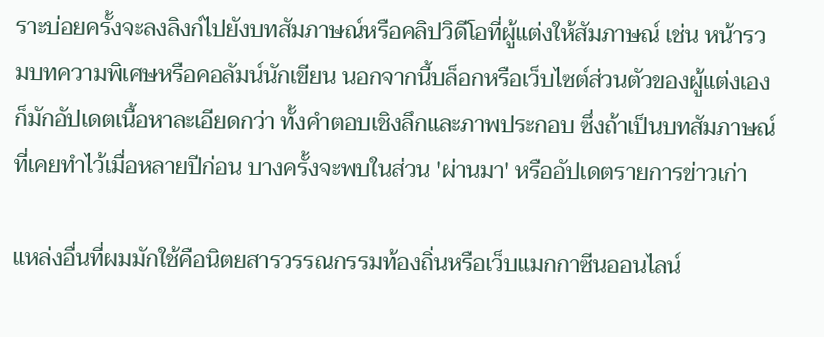ราะบ่อยครั้งจะลงลิงก์ไปยังบทสัมภาษณ์หรือคลิปวิดีโอที่ผู้แต่งให้สัมภาษณ์ เช่น หน้ารวมบทความพิเศษหรือคอลัมน์นักเขียน นอกจากนี้บล็อกหรือเว็บไซต์ส่วนตัวของผู้แต่งเองก็มักอัปเดตเนื้อหาละเอียดกว่า ทั้งคำตอบเชิงลึกและภาพประกอบ ซึ่งถ้าเป็นบทสัมภาษณ์ที่เคยทำไว้เมื่อหลายปีก่อน บางครั้งจะพบในส่วน 'ผ่านมา' หรืออัปเดตรายการข่าวเก่า

แหล่งอื่นที่ผมมักใช้คือนิตยสารวรรณกรรมท้องถิ่นหรือเว็บแมกกาซีนออนไลน์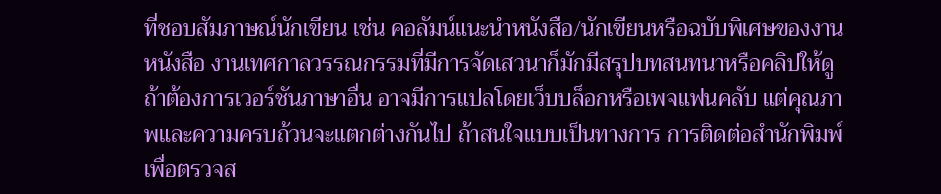ที่ชอบสัมภาษณ์นักเขียน เช่น คอลัมน์แนะนำหนังสือ/นักเขียนหรือฉบับพิเศษของงานหนังสือ งานเทศกาลวรรณกรรมที่มีการจัดเสวนาก็มักมีสรุปบทสนทนาหรือคลิปให้ดู ถ้าต้องการเวอร์ชันภาษาอื่น อาจมีการแปลโดยเว็บบล็อกหรือเพจแฟนคลับ แต่คุณภาพและความครบถ้วนจะแตกต่างกันไป ถ้าสนใจแบบเป็นทางการ การติดต่อสำนักพิมพ์เพื่อตรวจส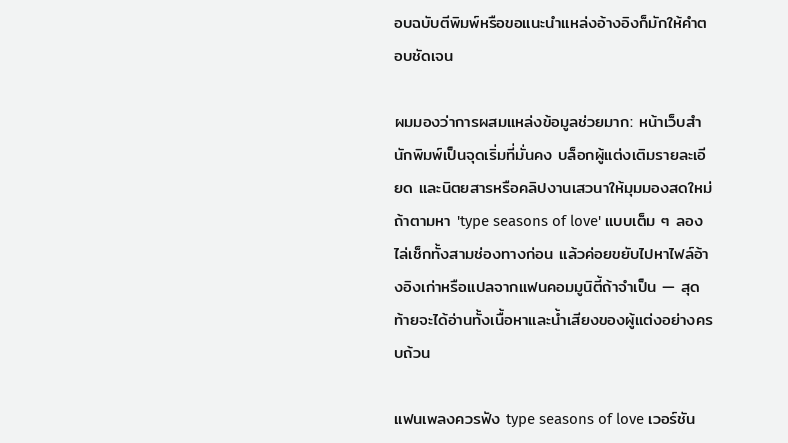อบฉบับตีพิมพ์หรือขอแนะนำแหล่งอ้างอิงก็มักให้คำตอบชัดเจน

ผมมองว่าการผสมแหล่งข้อมูลช่วยมาก: หน้าเว็บสำนักพิมพ์เป็นจุดเริ่มที่มั่นคง บล็อกผู้แต่งเติมรายละเอียด และนิตยสารหรือคลิปงานเสวนาให้มุมมองสดใหม่ ถ้าตามหา 'type seasons of love' แบบเต็ม ๆ ลองไล่เช็กทั้งสามช่องทางก่อน แล้วค่อยขยับไปหาไฟล์อ้างอิงเก่าหรือแปลจากแฟนคอมมูนิตี้ถ้าจำเป็น — สุดท้ายจะได้อ่านทั้งเนื้อหาและน้ำเสียงของผู้แต่งอย่างครบถ้วน

แฟนเพลงควรฟัง type seasons of love เวอร์ชัน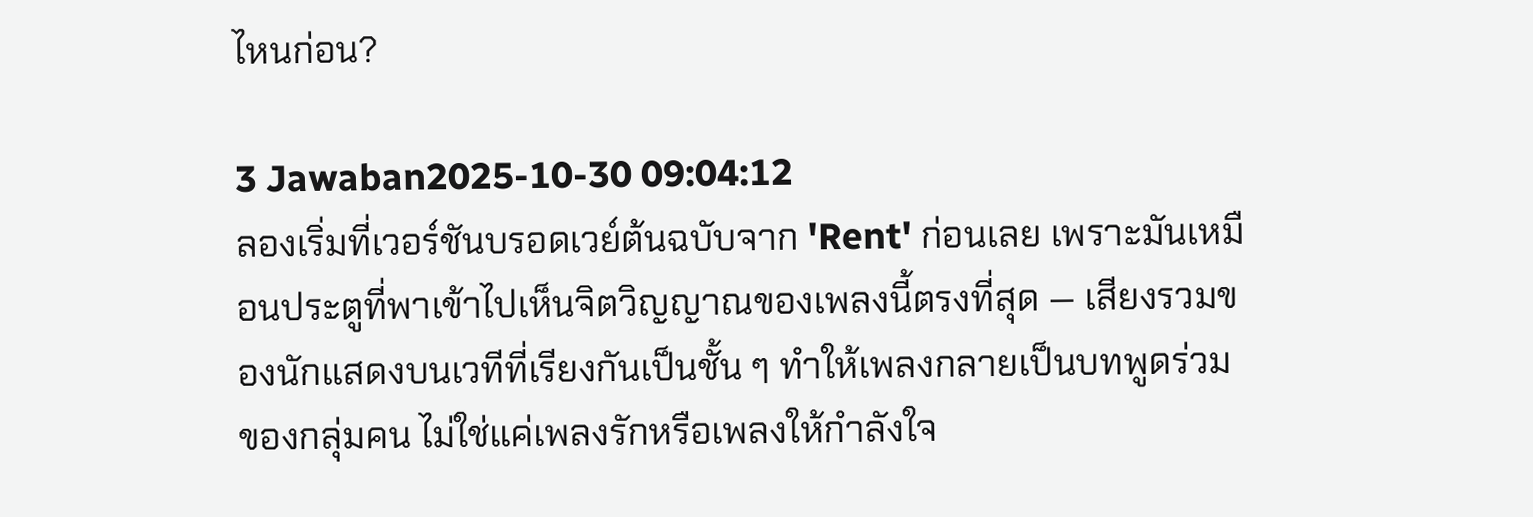ไหนก่อน?

3 Jawaban2025-10-30 09:04:12
ลองเริ่มที่เวอร์ชันบรอดเวย์ต้นฉบับจาก 'Rent' ก่อนเลย เพราะมันเหมือนประตูที่พาเข้าไปเห็นจิตวิญญาณของเพลงนี้ตรงที่สุด — เสียงรวมของนักแสดงบนเวทีที่เรียงกันเป็นชั้น ๆ ทำให้เพลงกลายเป็นบทพูดร่วมของกลุ่มคน ไม่ใช่แค่เพลงรักหรือเพลงให้กำลังใจ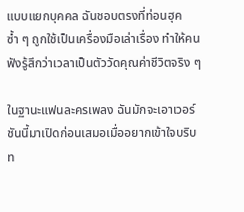แบบแยกบุคคล ฉันชอบตรงที่ท่อนฮุคซ้ำ ๆ ถูกใช้เป็นเครื่องมือเล่าเรื่อง ทำให้คนฟังรู้สึกว่าเวลาเป็นตัววัดคุณค่าชีวิตจริง ๆ

ในฐานะแฟนละครเพลง ฉันมักจะเอาเวอร์ชันนี้มาเปิดก่อนเสมอเมื่ออยากเข้าใจบริบท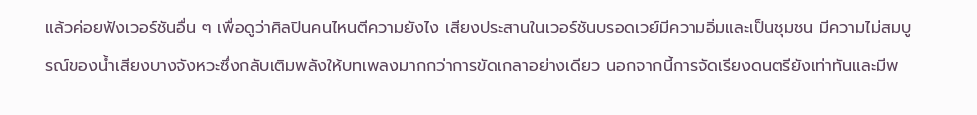แล้วค่อยฟังเวอร์ชันอื่น ๆ เพื่อดูว่าศิลปินคนไหนตีความยังไง เสียงประสานในเวอร์ชันบรอดเวย์มีความอิ่มและเป็นชุมชน มีความไม่สมบูรณ์ของน้ำเสียงบางจังหวะซึ่งกลับเติมพลังให้บทเพลงมากกว่าการขัดเกลาอย่างเดียว นอกจากนี้การจัดเรียงดนตรียังเท่าทันและมีพ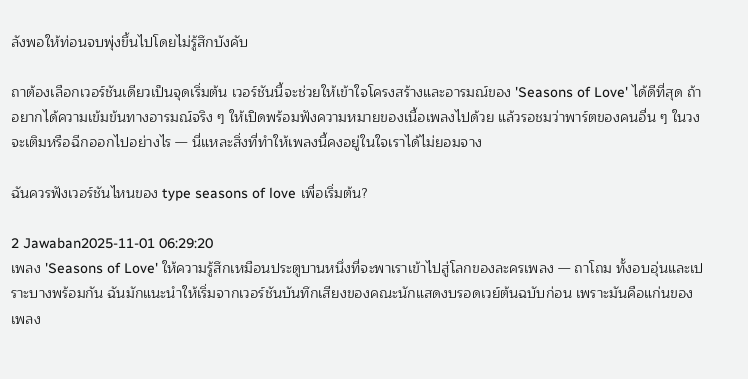ลังพอให้ท่อนจบพุ่งขึ้นไปโดยไม่รู้สึกบังคับ

ถาต้องเลือกเวอร์ชันเดียวเป็นจุดเริ่มต้น เวอร์ชันนี้จะช่วยให้เข้าใจโครงสร้างและอารมณ์ของ 'Seasons of Love' ได้ดีที่สุด ถ้าอยากได้ความเข้มข้นทางอารมณ์จริง ๆ ให้เปิดพร้อมฟังความหมายของเนื้อเพลงไปด้วย แล้วรอชมว่าพาร์ตของคนอื่น ๆ ในวงจะเติมหรือฉีกออกไปอย่างไร — นี่แหละสิ่งที่ทำให้เพลงนี้คงอยู่ในใจเราได้ไม่ยอมจาง

ฉันควรฟังเวอร์ชันไหนของ type seasons of love เพื่อเริ่มต้น?

2 Jawaban2025-11-01 06:29:20
เพลง 'Seasons of Love' ให้ความรู้สึกเหมือนประตูบานหนึ่งที่จะพาเราเข้าไปสู่โลกของละครเพลง — ถาโถม ทั้งอบอุ่นและเปราะบางพร้อมกัน ฉันมักแนะนำให้เริ่มจากเวอร์ชันบันทึกเสียงของคณะนักแสดงบรอดเวย์ต้นฉบับก่อน เพราะมันคือแก่นของเพลง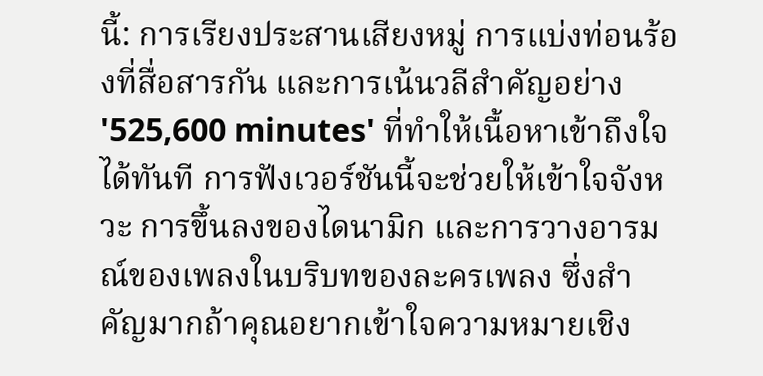นี้: การเรียงประสานเสียงหมู่ การแบ่งท่อนร้องที่สื่อสารกัน และการเน้นวลีสำคัญอย่าง '525,600 minutes' ที่ทำให้เนื้อหาเข้าถึงใจได้ทันที การฟังเวอร์ชันนี้จะช่วยให้เข้าใจจังหวะ การขึ้นลงของไดนามิก และการวางอารมณ์ของเพลงในบริบทของละครเพลง ซึ่งสำคัญมากถ้าคุณอยากเข้าใจความหมายเชิง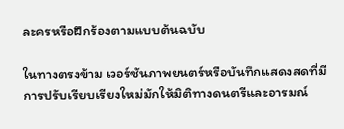ละครหรือฝึกร้องตามแบบต้นฉบับ

ในทางตรงข้าม เวอร์ชันภาพยนตร์หรือบันทึกแสดงสดที่มีการปรับเรียบเรียงใหม่มักให้มิติทางดนตรีและอารมณ์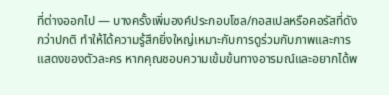ที่ต่างออกไป — บางครั้งเพิ่มองค์ประกอบโซล/กอสเปลหรือคอรัสที่ดังกว่าปกติ ทำให้ได้ความรู้สึกยิ่งใหญ่เหมาะกับการดูร่วมกับภาพและการแสดงของตัวละคร หากคุณชอบความเข้มข้นทางอารมณ์และอยากได้พ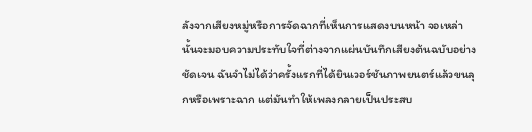ลังจากเสียงหมู่หรือการจัดฉากที่เห็นการแสดงบนหน้า จอเหล่านั้นจะมอบความประทับใจที่ต่างจากแผ่นบันทึกเสียงต้นฉบับอย่างชัดเจน ฉันจำไม่ได้ว่าครั้งแรกที่ได้ยินเวอร์ชันภาพยนตร์แล้วขนลุกหรือเพราะฉาก แต่มันทำให้เพลงกลายเป็นประสบ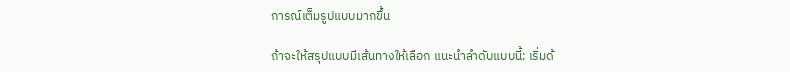การณ์เต็มรูปแบบมากขึ้น

ถ้าจะให้สรุปแบบมีเส้นทางให้เลือก แนะนำลำดับแบบนี้: เริ่มด้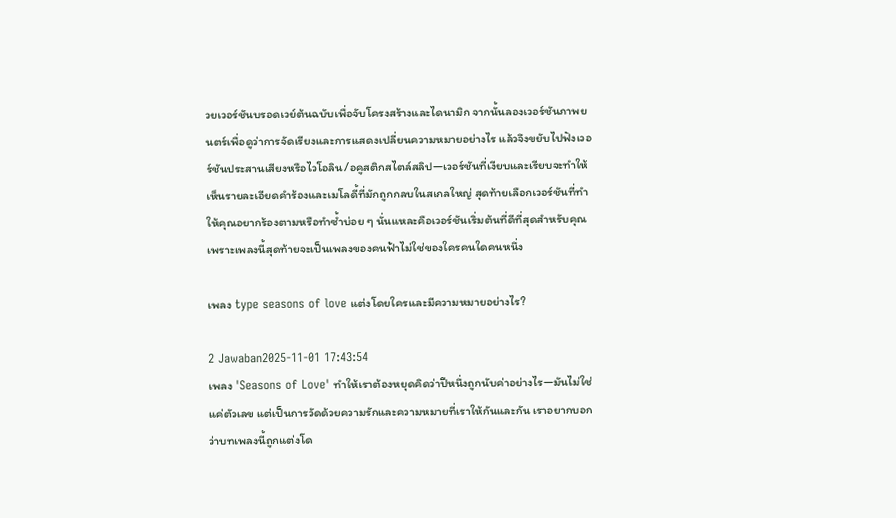วยเวอร์ชันบรอดเวย์ต้นฉบับเพื่อจับโครงสร้างและไดนามิก จากนั้นลองเวอร์ชันภาพยนตร์เพื่อดูว่าการจัดเรียงและการแสดงเปลี่ยนความหมายอย่างไร แล้วจึงขยับไปฟังเวอร์ชันประสานเสียงหรือไวโอลิน/อคูสติกสไตล์สลิป—เวอร์ชันที่เงียบและเรียบจะทำให้เห็นรายละเอียดคำร้องและเมโลดี้ที่มักถูกกลบในสเกลใหญ่ สุดท้ายเลือกเวอร์ชันที่ทำให้คุณอยากร้องตามหรือทำซ้ำบ่อย ๆ นั่นแหละคือเวอร์ชันเริ่มต้นที่ดีที่สุดสำหรับคุณ เพราะเพลงนี้สุดท้ายจะเป็นเพลงของคนฟ้าไม่ใช่ของใครคนใดคนหนึ่ง

เพลง type seasons of love แต่งโดยใครและมีความหมายอย่างไร?

2 Jawaban2025-11-01 17:43:54
เพลง 'Seasons of Love' ทำให้เราต้องหยุดคิดว่าปีหนึ่งถูกนับค่าอย่างไร—มันไม่ใช่แค่ตัวเลข แต่เป็นการวัดด้วยความรักและความหมายที่เราให้กันและกัน เราอยากบอกว่าบทเพลงนี้ถูกแต่งโด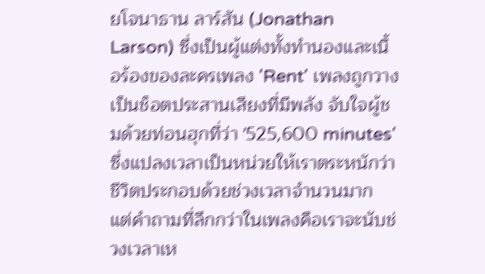ยโจนาธาน ลาร์สัน (Jonathan Larson) ซึ่งเป็นผู้แต่งทั้งทำนองและเนื้อร้องของละครเพลง 'Rent' เพลงถูกวางเป็นช็อตประสานเสียงที่มีพลัง จับใจผู้ชมด้วยท่อนฮุกที่ว่า '525,600 minutes' ซึ่งแปลงเวลาเป็นหน่วยให้เราตระหนักว่าชีวิตประกอบด้วยช่วงเวลาจำนวนมาก แต่คำถามที่ลึกกว่าในเพลงคือเราจะนับช่วงเวลาเห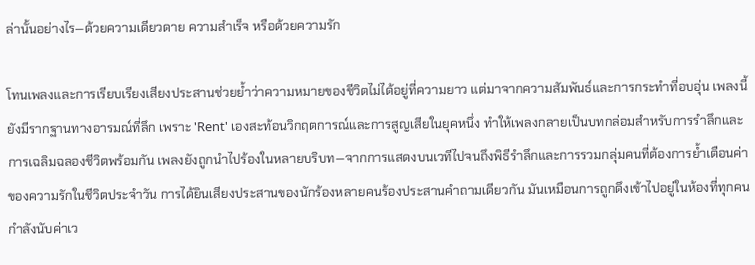ล่านั้นอย่างไร—ด้วยความเดียวดาย ความสำเร็จ หรือด้วยความรัก

โทนเพลงและการเรียบเรียงเสียงประสานช่วยย้ำว่าความหมายของชีวิตไม่ได้อยู่ที่ความยาว แต่มาจากความสัมพันธ์และการกระทำที่อบอุ่น เพลงนี้ยังมีรากฐานทางอารมณ์ที่ลึก เพราะ 'Rent' เองสะท้อนวิกฤตการณ์และการสูญเสียในยุคหนึ่ง ทำให้เพลงกลายเป็นบทกล่อมสำหรับการรำลึกและการเฉลิมฉลองชีวิตพร้อมกัน เพลงยังถูกนำไปร้องในหลายบริบท—จากการแสดงบนเวทีไปจนถึงพิธีรำลึกและการรวมกลุ่มคนที่ต้องการย้ำเตือนค่าของความรักในชีวิตประจำวัน การได้ยินเสียงประสานของนักร้องหลายคนร้องประสานคำถามเดียวกัน มันเหมือนการถูกดึงเข้าไปอยู่ในห้องที่ทุกคนกำลังนับค่าเว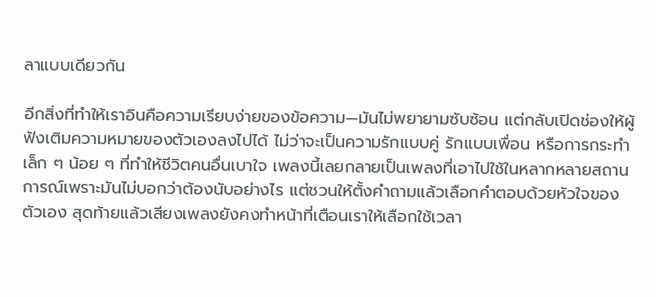ลาแบบเดียวกัน

อีกสิ่งที่ทำให้เราอินคือความเรียบง่ายของข้อความ—มันไม่พยายามซับซ้อน แต่กลับเปิดช่องให้ผู้ฟังเติมความหมายของตัวเองลงไปได้ ไม่ว่าจะเป็นความรักแบบคู่ รักแบบเพื่อน หรือการกระทำเล็ก ๆ น้อย ๆ ที่ทำให้ชีวิตคนอื่นเบาใจ เพลงนี้เลยกลายเป็นเพลงที่เอาไปใช้ในหลากหลายสถานการณ์เพราะมันไม่บอกว่าต้องนับอย่างไร แต่ชวนให้ตั้งคำถามแล้วเลือกคำตอบด้วยหัวใจของตัวเอง สุดท้ายแล้วเสียงเพลงยังคงทำหน้าที่เตือนเราให้เลือกใช้เวลา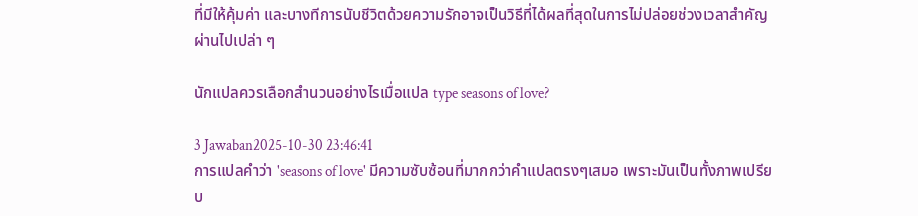ที่มีให้คุ้มค่า และบางทีการนับชีวิตด้วยความรักอาจเป็นวิธีที่ได้ผลที่สุดในการไม่ปล่อยช่วงเวลาสำคัญผ่านไปเปล่า ๆ

นักแปลควรเลือกสำนวนอย่างไรเมื่อแปล type seasons of love?

3 Jawaban2025-10-30 23:46:41
การแปลคำว่า 'seasons of love' มีความซับซ้อนที่มากกว่าคำแปลตรงๆเสมอ เพราะมันเป็นทั้งภาพเปรียบ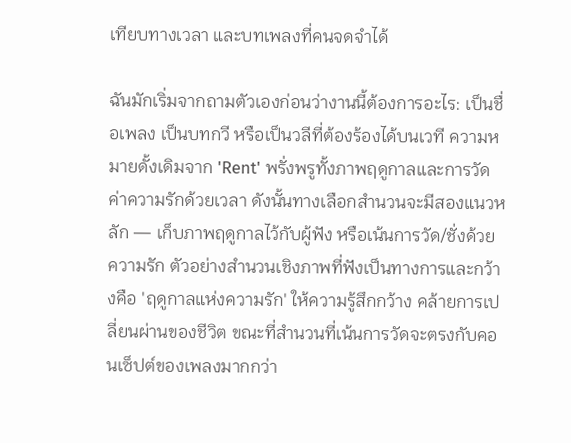เทียบทางเวลา และบทเพลงที่คนจดจำได้

ฉันมักเริ่มจากถามตัวเองก่อนว่างานนี้ต้องการอะไร: เป็นชื่อเพลง เป็นบทกวี หรือเป็นวลีที่ต้องร้องได้บนเวที ความหมายดั้งเดิมจาก 'Rent' พรั่งพรูทั้งภาพฤดูกาลและการวัดค่าความรักด้วยเวลา ดังนั้นทางเลือกสำนวนจะมีสองแนวหลัก — เก็บภาพฤดูกาลไว้กับผู้ฟัง หรือเน้นการวัด/ชั่งด้วยความรัก ตัวอย่างสำนวนเชิงภาพที่ฟังเป็นทางการและกว้างคือ 'ฤดูกาลแห่งความรัก' ให้ความรู้สึกกว้าง คล้ายการเปลี่ยนผ่านของชีวิต ขณะที่สำนวนที่เน้นการวัดจะตรงกับคอนเซ็ปต์ของเพลงมากกว่า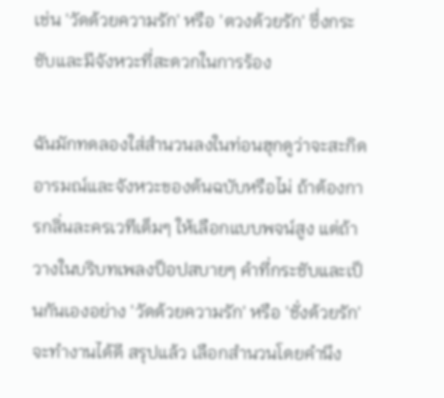เช่น 'วัดด้วยความรัก' หรือ 'ตวงด้วยรัก' ซึ่งกระชับและมีจังหวะที่สะดวกในการร้อง

ฉันมักทดลองใส่สำนวนลงในท่อนฮุกดูว่าจะสะกิดอารมณ์และจังหวะของต้นฉบับหรือไม่ ถ้าต้องการกลิ่นละครเวทีเต็มๆ ให้เลือกแบบพจน์สูง แต่ถ้าวางในบริบทเพลงป็อปสบายๆ คำที่กระชับและเป็นกันเองอย่าง 'วัดด้วยความรัก' หรือ 'ชั่งด้วยรัก' จะทำงานได้ดี สรุปแล้ว เลือกสำนวนโดยคำนึง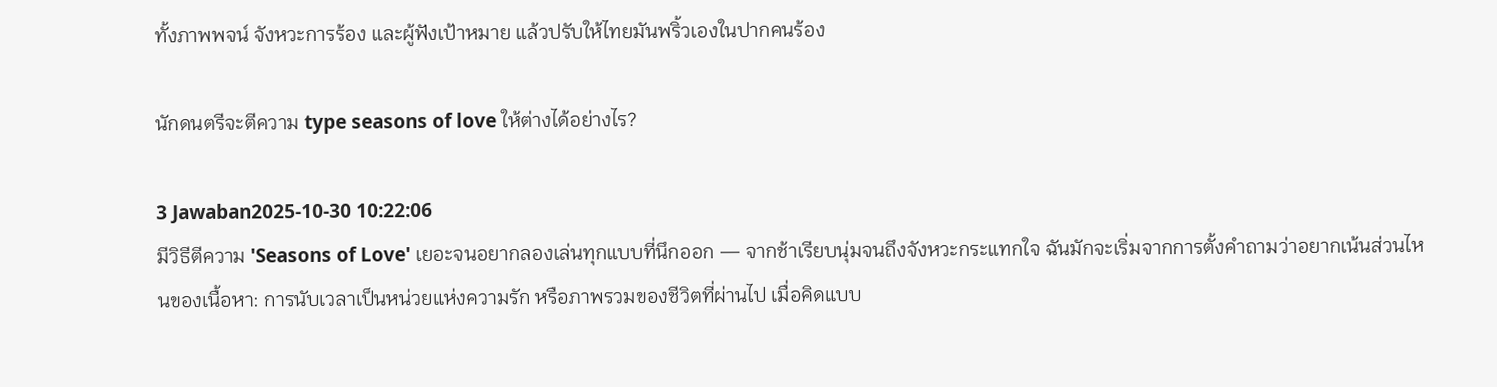ทั้งภาพพจน์ จังหวะการร้อง และผู้ฟังเป้าหมาย แล้วปรับให้ไทยมันพริ้วเองในปากคนร้อง

นักดนตรีจะตีความ type seasons of love ให้ต่างได้อย่างไร?

3 Jawaban2025-10-30 10:22:06
มีวิธีตีความ 'Seasons of Love' เยอะจนอยากลองเล่นทุกแบบที่นึกออก — จากช้าเรียบนุ่มจนถึงจังหวะกระแทกใจ ฉันมักจะเริ่มจากการตั้งคำถามว่าอยากเน้นส่วนไหนของเนื้อหา: การนับเวลาเป็นหน่วยแห่งความรัก หรือภาพรวมของชีวิตที่ผ่านไป เมื่อคิดแบบ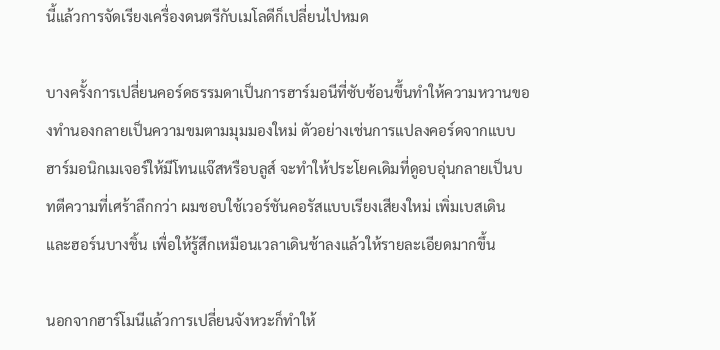นี้แล้วการจัดเรียงเครื่องดนตรีกับเมโลดีก็เปลี่ยนไปหมด

บางครั้งการเปลี่ยนคอร์ดธรรมดาเป็นการฮาร์มอนีที่ซับซ้อนขึ้นทำให้ความหวานของทำนองกลายเป็นความขมตามมุมมองใหม่ ตัวอย่างเช่นการแปลงคอร์ดจากแบบฮาร์มอนิกเมเจอร์ให้มีโทนแจ๊สหรือบลูส์ จะทำให้ประโยคเดิมที่ดูอบอุ่นกลายเป็นบทตีความที่เศร้าลึกกว่า ผมชอบใช้เวอร์ชันคอรัสแบบเรียงเสียงใหม่ เพิ่มเบสเดินและฮอร์นบางชิ้น เพื่อให้รู้สึกเหมือนเวลาเดินช้าลงแล้วให้รายละเอียดมากขึ้น

นอกจากฮาร์โมนีแล้วการเปลี่ยนจังหวะก็ทำให้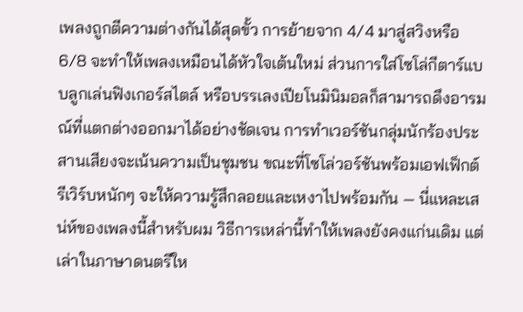เพลงถูกตีความต่างกันได้สุดขั้ว การย้ายจาก 4/4 มาสู่สวิงหรือ 6/8 จะทำให้เพลงเหมือนได้หัวใจเต้นใหม่ ส่วนการใส่โซโล่กีตาร์แบบลูกเล่นฟิงเกอร์สไตล์ หรือบรรเลงเปียโนมินิมอลก็สามารถดึงอารมณ์ที่แตกต่างออกมาได้อย่างชัดเจน การทำเวอร์ชันกลุ่มนักร้องประสานเสียงจะเน้นความเป็นชุมชน ขณะที่โซโล่วอร์ชันพร้อมเอฟเฟ็กต์รีเวิร์บหนักๆ จะให้ความรู้สึกลอยและเหงาไปพร้อมกัน — นี่แหละเสน่ห์ของเพลงนี้สำหรับผม วิธีการเหล่านี้ทำให้เพลงยังคงแก่นเดิม แต่เล่าในภาษาดนตรีให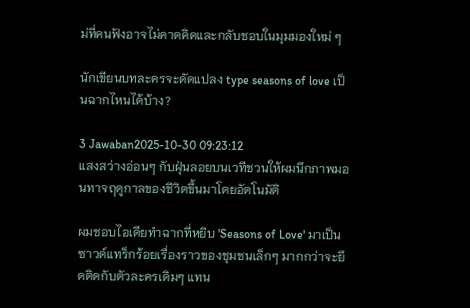ม่ที่คนฟังอาจไม่คาดคิดและกลับชอบในมุมมองใหม่ ๆ

นักเขียนบทละครจะดัดแปลง type seasons of love เป็นฉากไหนได้บ้าง?

3 Jawaban2025-10-30 09:23:12
แสงสว่างอ่อนๆ กับฝุ่นลอยบนเวทีชวนให้ผมนึกภาพมอนทาจฤดูกาลของชีวิตขึ้นมาโดยอัตโนมัติ

ผมชอบไอเดียทำฉากที่หยิบ 'Seasons of Love' มาเป็นซาวด์แทร็กร้อยเรื่องราวของชุมชนเล็กๆ มากกว่าจะยึดติดกับตัวละครเดิมๆ แทน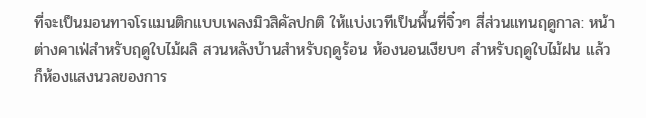ที่จะเป็นมอนทาจโรแมนติกแบบเพลงมิวสิคัลปกติ ให้แบ่งเวทีเป็นพื้นที่จิ๋วๆ สี่ส่วนแทนฤดูกาล: หน้าต่างคาเฟ่สำหรับฤดูใบไม้ผลิ สวนหลังบ้านสำหรับฤดูร้อน ห้องนอนเงียบๆ สำหรับฤดูใบไม้ฝน แล้วก็ห้องแสงนวลของการ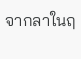จากลาในฤ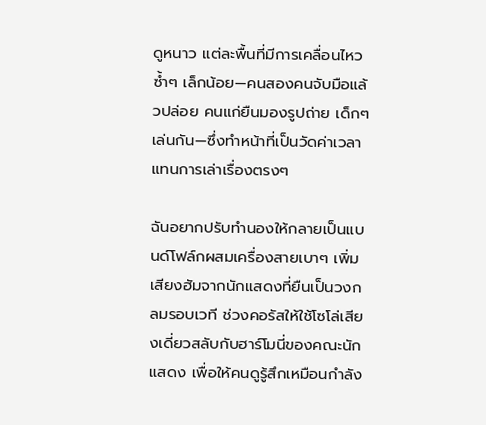ดูหนาว แต่ละพื้นที่มีการเคลื่อนไหวซ้ำๆ เล็กน้อย—คนสองคนจับมือแล้วปล่อย คนแก่ยืนมองรูปถ่าย เด็กๆ เล่นกัน—ซึ่งทำหน้าที่เป็นวัดค่าเวลาแทนการเล่าเรื่องตรงๆ

ฉันอยากปรับทำนองให้กลายเป็นแบนด์โฟล์กผสมเครื่องสายเบาๆ เพิ่มเสียงฮัมจากนักแสดงที่ยืนเป็นวงกลมรอบเวที ช่วงคอรัสให้ใช้โซโล่เสียงเดี่ยวสลับกับฮาร์โมนี่ของคณะนักแสดง เพื่อให้คนดูรู้สึกเหมือนกำลัง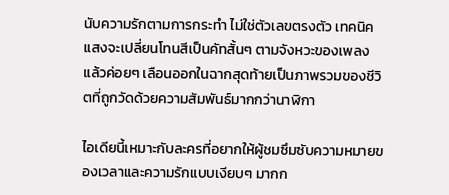นับความรักตามการกระทำ ไม่ใช่ตัวเลขตรงตัว เทคนิคแสงจะเปลี่ยนโทนสีเป็นคัทสั้นๆ ตามจังหวะของเพลง แล้วค่อยๆ เลือนออกในฉากสุดท้ายเป็นภาพรวมของชีวิตที่ถูกวัดด้วยความสัมพันธ์มากกว่านาฬิกา

ไอเดียนี้เหมาะกับละครที่อยากให้ผู้ชมซึมซับความหมายของเวลาและความรักแบบเงียบๆ มากก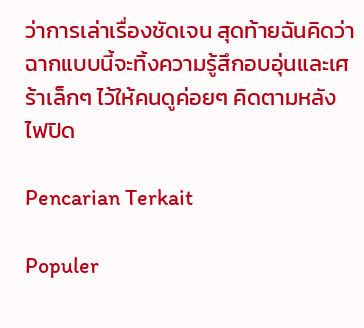ว่าการเล่าเรื่องชัดเจน สุดท้ายฉันคิดว่าฉากแบบนี้จะทิ้งความรู้สึกอบอุ่นและเศร้าเล็กๆ ไว้ให้คนดูค่อยๆ คิดตามหลังไฟปิด

Pencarian Terkait

Populer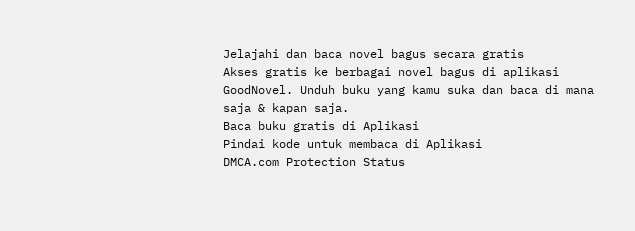Jelajahi dan baca novel bagus secara gratis
Akses gratis ke berbagai novel bagus di aplikasi GoodNovel. Unduh buku yang kamu suka dan baca di mana saja & kapan saja.
Baca buku gratis di Aplikasi
Pindai kode untuk membaca di Aplikasi
DMCA.com Protection Status